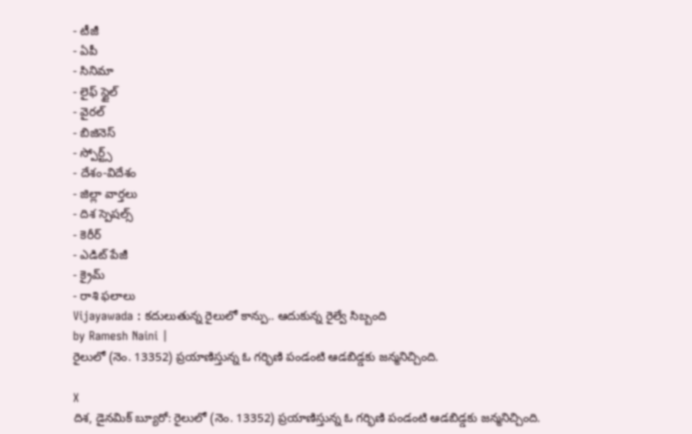- టీజీ
- ఏపీ
- సినిమా
- లైఫ్ స్టైల్
- వైరల్
- బిజినెస్
- స్పోర్ట్స్
- దేశం-విదేశం
- జిల్లా వార్తలు
- దిశ స్పెషల్స్
- కెరీర్
- ఎడిట్ పేజీ
- క్రైమ్
- రాశి ఫలాలు
Vijayawada : కదులుతున్న రైలులో కాన్పు.. ఆదుకున్న రైల్వే సిబ్బంది
by Ramesh Naini |
రైలులో (నెం. 13352) ప్రయాణిస్తున్న ఓ గర్భిణి పండంటి ఆడబిడ్డకు జన్మనిచ్చింది.

X
దిశ, డైనమిక్ బ్యూరో: రైలులో (నెం. 13352) ప్రయాణిస్తున్న ఓ గర్భిణి పండంటి ఆడబిడ్డకు జన్మనిచ్చింది.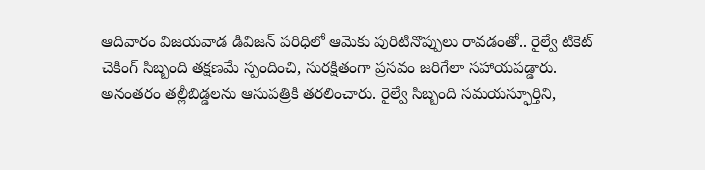ఆదివారం విజయవాడ డివిజన్ పరిధిలో ఆమెకు పురిటినొప్పులు రావడంతో.. రైల్వే టికెట్ చెకింగ్ సిబ్బంది తక్షణమే స్పందించి, సురక్షితంగా ప్రసవం జరిగేలా సహాయపడ్డారు. అనంతరం తల్లీబిడ్డలను ఆసుపత్రికి తరలించారు. రైల్వే సిబ్బంది సమయస్ఫూర్తిని,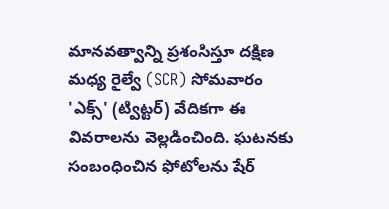మానవత్వాన్ని ప్రశంసిస్తూ దక్షిణ మధ్య రైల్వే (SCR) సోమవారం 'ఎక్స్' (ట్విట్టర్) వేదికగా ఈ వివరాలను వెల్లడించింది. ఘటనకు సంబంధించిన ఫోటోలను షేర్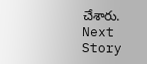చేశారు.
Next Story